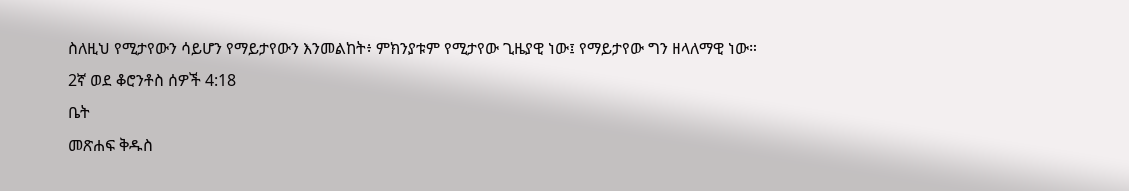ስለዚህ የሚታየውን ሳይሆን የማይታየውን እንመልከት፥ ምክንያቱም የሚታየው ጊዜያዊ ነው፤ የማይታየው ግን ዘላለማዊ ነው።
2ኛ ወደ ቆሮንቶስ ሰዎች 4:18
ቤት
መጽሐፍ ቅዱስ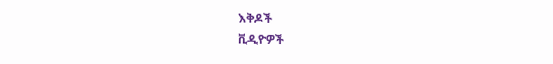እቅዶች
ቪዲዮዎች